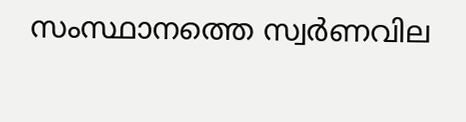സംസ്ഥാനത്തെ സ്വർണവില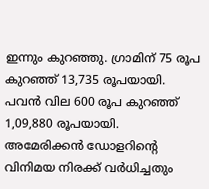ഇന്നും കുറഞ്ഞു. ഗ്രാമിന് 75 രൂപ കുറഞ്ഞ് 13,735 രൂപയായി. പവൻ വില 600 രൂപ കുറഞ്ഞ് 1,09,880 രൂപയായി. അമേരിക്കൻ ഡോളറിന്‍റെ വിനിമയ നിരക്ക് വർധിച്ചതും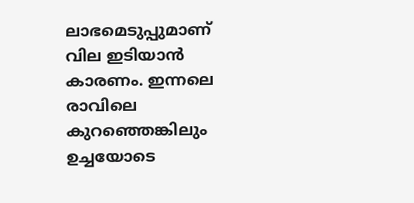ലാഭമെടുപ്പുമാണ് വില ഇടിയാൻ കാരണം. ഇന്നലെ രാവിലെ കുറഞ്ഞെങ്കിലും ഉച്ചയോടെ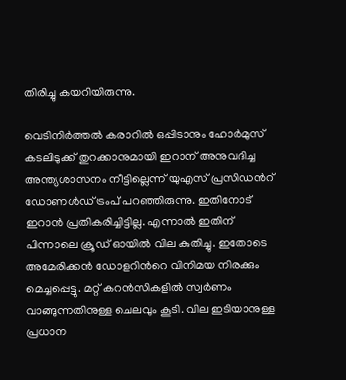തിരിച്ചു കയറിയിരുന്നു.

വെടിനിർത്തൽ കരാറിൽ ഒപ്പിടാനും ഹോർമുസ് കടലിടുക്ക് തുറക്കാനുമായി ഇറാന് അനുവദിച്ച അന്ത്യശാസനം നീട്ടില്ലെന്ന് യുഎസ് പ്രസിഡന്‍റ് ഡോണൾഡ് ട്രംപ് പറഞ്ഞിരുന്നു. ഇതിനോട് ഇറാൻ പ്രതികരിച്ചിട്ടില്ല. എന്നാൽ ഇതിന് പിന്നാലെ ക്രൂഡ് ഓയിൽ വില കുതിച്ചു. ഇതോടെ അമേരിക്കൻ ഡോളറിന്‍റെ വിനിമയ നിരക്കും മെച്ചപ്പെട്ടു. മറ്റ് കറൻസികളിൽ സ്വർണം വാങ്ങുന്നതിനുള്ള ചെലവും കൂടി. വില ഇടിയാനുള്ള പ്രധാന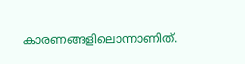കാരണങ്ങളിലൊന്നാണിത്.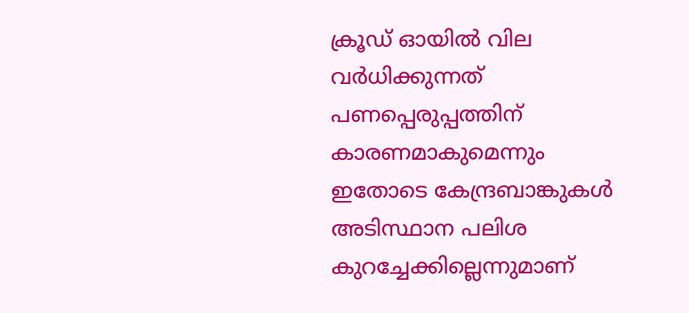ക്രൂഡ് ഓയില്‍ വില വർധിക്കുന്നത് പണപ്പെരുപ്പത്തിന് കാരണമാകുമെന്നും ഇതോടെ കേന്ദ്രബാങ്കുകൾ അടിസ്ഥാന പലിശ കുറച്ചേക്കില്ലെന്നുമാണ്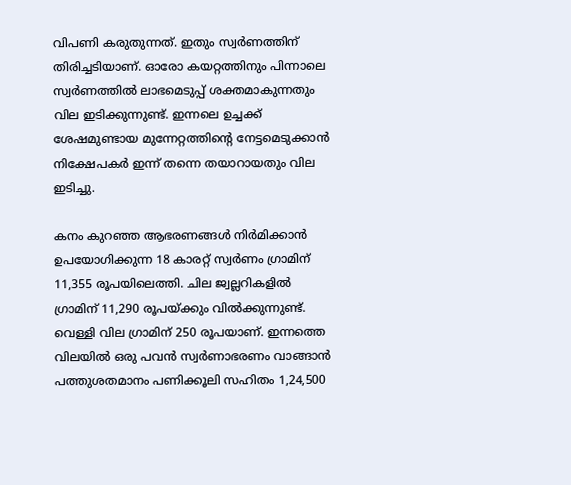വിപണി കരുതുന്നത്. ഇതും സ്വർണത്തിന് തിരിച്ചടിയാണ്. ഓരോ കയറ്റത്തിനും പിന്നാലെ സ്വർണത്തിൽ ലാഭമെടുപ്പ് ശക്തമാകുന്നതും വില ഇടിക്കുന്നുണ്ട്. ഇന്നലെ ഉച്ചക്ക് ശേഷമുണ്ടായ മുന്നേറ്റത്തിന്‍റെ നേട്ടമെടുക്കാൻ നിക്ഷേപകർ ഇന്ന് തന്നെ തയാറായതും വില ഇടിച്ചു.

കനം കുറഞ്ഞ ആഭരണങ്ങൾ നിർമിക്കാൻ ഉപയോഗിക്കുന്ന 18 കാരറ്റ് സ്വർണം ഗ്രാമിന് 11,355 രൂപയിലെത്തി. ചില ജ്വല്ലറികളില്‍ ഗ്രാമിന് 11,290 രൂപയ്ക്കും വിൽക്കുന്നുണ്ട്. വെള്ളി വില ഗ്രാമിന് 250 രൂപയാണ്. ഇന്നത്തെ വിലയിൽ ഒരു പവൻ സ്വർണാഭരണം വാങ്ങാൻ പത്തുശതമാനം പണിക്കൂലി സഹിതം 1,24,500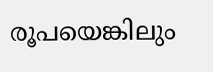രൂപയെങ്കിലും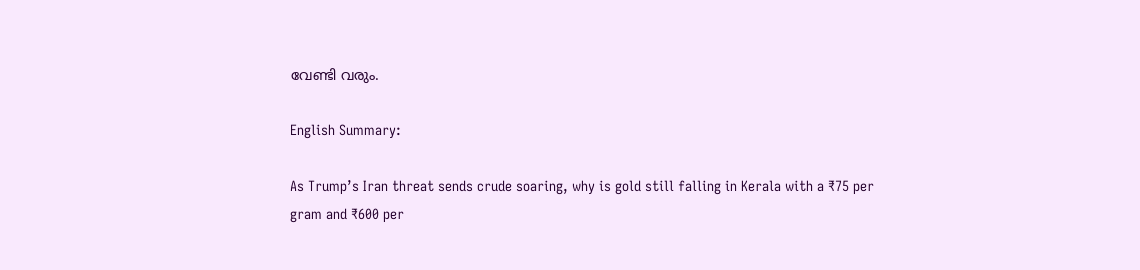വേണ്ടി വരും.

English Summary:

As Trump’s Iran threat sends crude soaring, why is gold still falling in Kerala with a ₹75 per gram and ₹600 per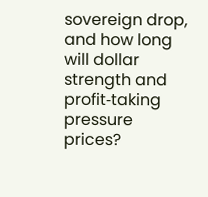sovereign drop, and how long will dollar strength and profit‑taking pressure prices?